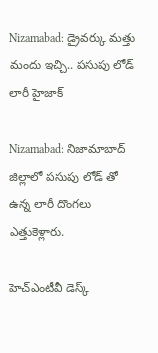Nizamabad: డ్రైవర్కు మత్తు మందు ఇచ్చి.. పసుపు లోడ్ లారీ హైజాక్

Nizamabad: నిజామాబాద్ జిల్లాలో పసుపు లోడ్ తో ఉన్న లారీ దొంగలు ఎత్తుకెళ్లారు.

హెచ్ఎంటీవీ డెస్క్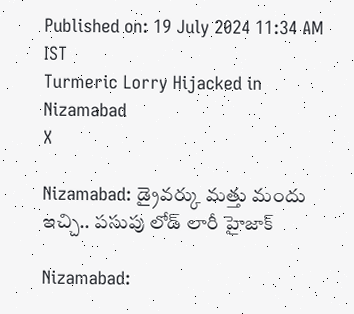Published on: 19 July 2024 11:34 AM IST
Turmeric Lorry Hijacked in Nizamabad
X

Nizamabad: డ్రైవర్కు మత్తు మందు ఇచ్చి.. పసుపు లోడ్ లారీ హైజాక్

Nizamabad: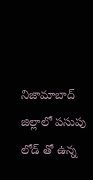నిజామాబాద్ జిల్లాలో పసుపు లోడ్ తో ఉన్న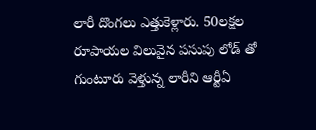లారీ దొంగలు ఎత్తుకెళ్లారు. 50లక్షల రూపాయల విలువైన పసుపు లోడ్ తో గుంటూరు వెళ్తున్న లారీని ఆర్టీఏ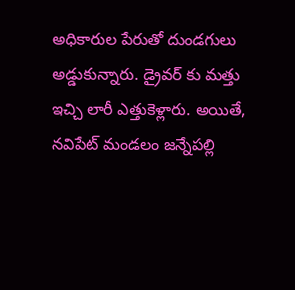అధికారుల పేరుతో దుండగులు అడ్డుకున్నారు. డ్రైవర్ కు మత్తు ఇచ్చి లారీ ఎత్తుకెళ్లారు. అయితే, నవిపేట్ మండలం జన్నేపల్లి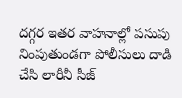దగ్గర ఇతర వాహనాల్లో పసుపు నింపుతుండగా పోలీసులు దాడి చేసి లారీనీ సీజ్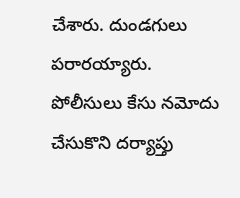చేశారు. దుండగులు పరారయ్యారు. పోలీసులు కేసు నమోదు చేసుకొని దర్యాప్తు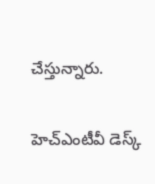చేస్తున్నారు.

హెచ్ఎంటీవీ డెస్క్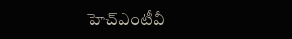హెచ్ఎంటీవీ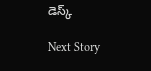డెస్క్

Next Story